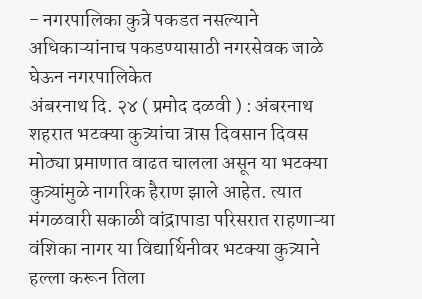- नगरपालिका कुत्रे पकडत नसल्याने अधिकाऱ्यांनाच पकडण्यासाठी नगरसेवक जाळे घेऊन नगरपालिकेत
अंबरनाथ दि. २४ ( प्रमोद दळवी ) : अंबरनाथ शहरात भटक्या कुत्र्यांचा त्रास दिवसान दिवस मोठ्या प्रमाणात वाढत चालला असून या भटक्या कुत्र्यांमुळे नागरिक हैराण झाले आहेत. त्यात मंगळवारी सकाळी वांद्रापाडा परिसरात राहणाऱ्या वंशिका नागर या विद्यार्थिनीवर भटक्या कुत्र्याने हल्ला करून तिला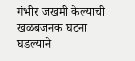गंभीर जखमी केल्याची खळबजनक घटना घडल्याने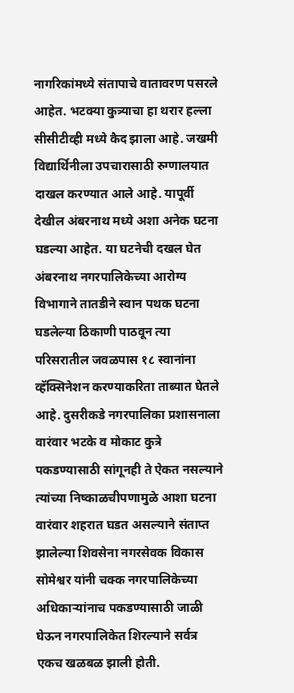नागरिकांमध्ये संतापाचे वातावरण पसरले आहेत. भटक्या कुत्र्याचा हा थरार हल्ला सीसीटीव्ही मध्ये कैद झाला आहे. जखमी विद्यार्थिनीला उपचारासाठी रुग्णालयात दाखल करण्यात आले आहे. यापूर्वी देखील अंबरनाथ मध्ये अशा अनेक घटना घडल्या आहेत. या घटनेची दखल घेत अंबरनाथ नगरपालिकेच्या आरोग्य विभागाने तातडीने स्वान पथक घटना घडलेल्या ठिकाणी पाठवून त्या परिसरातील जवळपास १८ स्वानांना व्हॅक्सिनेशन करण्याकरिता ताब्यात घेतले आहे. दुसरीकडे नगरपालिका प्रशासनाला वारंवार भटके व मोकाट कुत्रे पकडण्यासाठी सांगूनही ते ऐकत नसल्याने त्यांच्या निष्काळचीपणामुळे आशा घटना वारंवार शहरात घडत असल्याने संताप्त झालेल्या शिवसेना नगरसेवक विकास सोमेश्वर यांनी चक्क नगरपालिकेच्या अधिकाऱ्यांनाच पकडण्यासाठी जाळी घेऊन नगरपालिकेत शिरल्याने सर्वत्र एकच खळबळ झाली होती.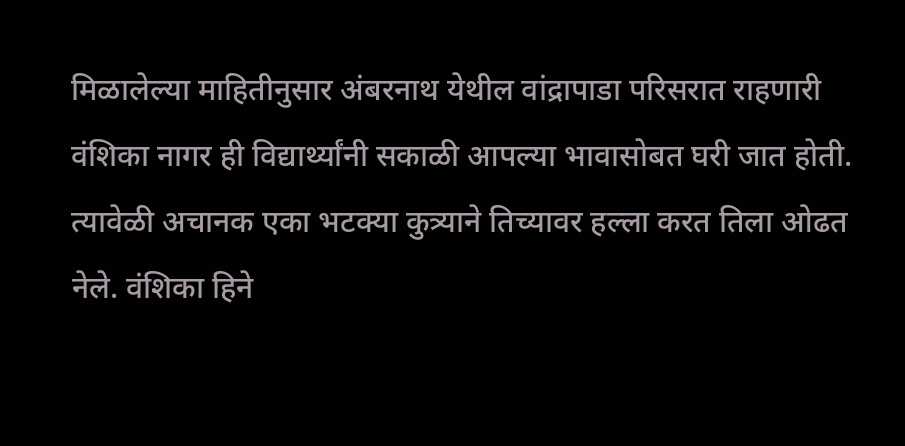मिळालेल्या माहितीनुसार अंबरनाथ येथील वांद्रापाडा परिसरात राहणारी वंशिका नागर ही विद्यार्थ्यांनी सकाळी आपल्या भावासोबत घरी जात होती. त्यावेळी अचानक एका भटक्या कुत्र्याने तिच्यावर हल्ला करत तिला ओढत नेले. वंशिका हिने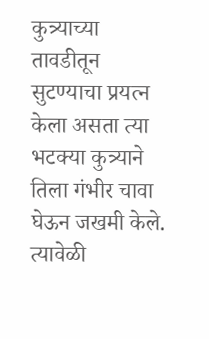कुत्र्याच्या तावडीतून सुटण्याचा प्रयत्न केला असता त्या भटक्या कुत्र्याने तिला गंभीर चावा घेऊन जखमी केले. त्यावेळी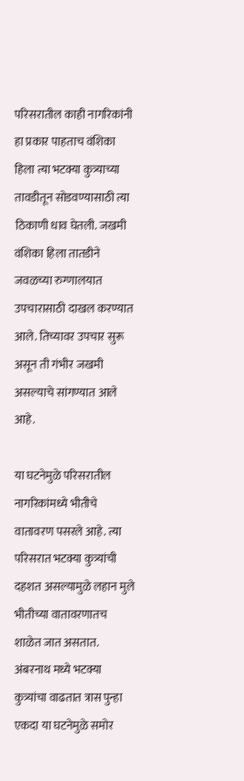परिसरातील काही नागरिकांनी हा प्रकार पाहताच वंशिका हिला त्या भटक्या कुत्र्याच्या तावडीतून सोडवण्यासाठी त्या ठिकाणी धाव घेतली. जखमी वंशिका हिला तातडीने जवळच्या रुग्णालयात उपचारासाठी दाखल करण्यात आले. तिच्यावर उपचार सुरू असून ती गंभीर जखमी असल्याचे सांगण्यात आले आहे.

या घटनेमुळे परिसरातील नागरिकांमध्ये भीतीचे वातावरण पसरले आहे. त्या परिसरात भटक्या कुत्र्यांची दहशत असल्यामुळे लहान मुले भीतीच्या वातावरणातच शाळेत जात असतात. अंबरनाथ मध्ये भटक्या कुत्र्यांचा वाढतात त्रास पुन्हा एकदा या घटनेमुळे समोर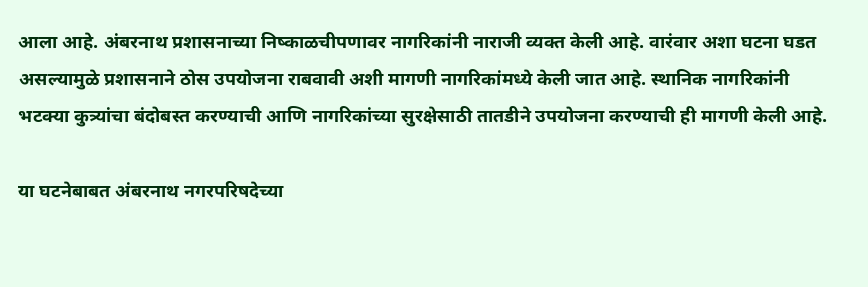आला आहे. अंबरनाथ प्रशासनाच्या निष्काळचीपणावर नागरिकांनी नाराजी व्यक्त केली आहे. वारंवार अशा घटना घडत असल्यामुळे प्रशासनाने ठोस उपयोजना राबवावी अशी मागणी नागरिकांमध्ये केली जात आहे. स्थानिक नागरिकांनी भटक्या कुत्र्यांचा बंदोबस्त करण्याची आणि नागरिकांच्या सुरक्षेसाठी तातडीने उपयोजना करण्याची ही मागणी केली आहे.

या घटनेबाबत अंबरनाथ नगरपरिषदेच्या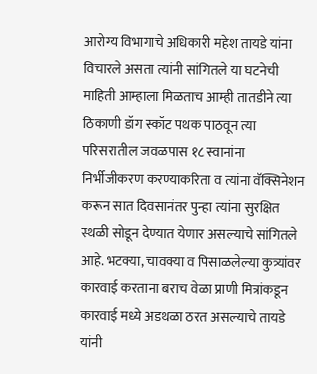आरोग्य विभागाचे अधिकारी महेश तायडे यांना विचारले असता त्यांनी सांगितले या घटनेची माहिती आम्हाला मिळताच आम्ही तातडीने त्या ठिकाणी डॉग स्कॉट पथक पाठवून त्या परिसरातील जवळपास १८ स्वानांना निर्भीजीकरण करण्याकरिता व त्यांना वॅक्सिनेशन करून सात दिवसानंतर पुन्हा त्यांना सुरक्षित स्थळी सोडून देण्यात येणार असल्याचे सांगितले आहे. भटक्या, चावक्या व पिसाळलेल्या कुत्र्यांवर कारवाई करताना बराच वेळा प्राणी मित्रांकडून कारवाई मध्ये अडथळा ठरत असल्याचे तायडे यांनी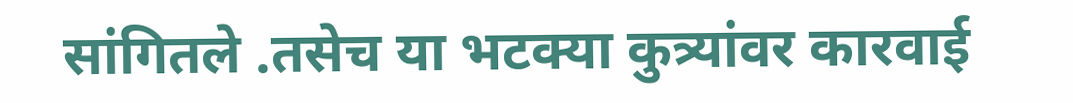सांगितले .तसेच या भटक्या कुत्र्यांवर कारवाई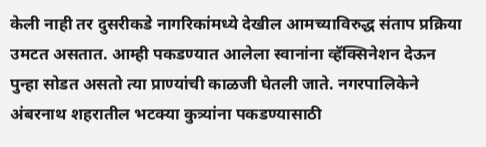केली नाही तर दुसरीकडे नागरिकांमध्ये देखील आमच्याविरुद्ध संताप प्रक्रिया उमटत असतात. आम्ही पकडण्यात आलेला स्वानांना व्हॅक्सिनेशन देऊन पुन्हा सोडत असतो त्या प्राण्यांची काळजी घेतली जाते. नगरपालिकेने अंबरनाथ शहरातील भटक्या कुत्र्यांना पकडण्यासाठी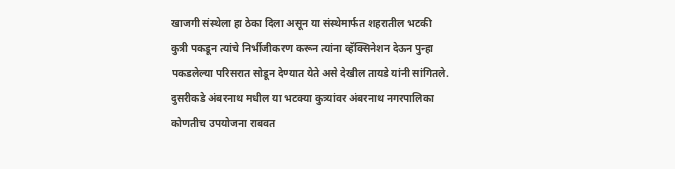खाजगी संस्थेला हा ठेका दिला असून या संस्थेमार्फत शहरातील भटकी कुत्री पकडून त्यांचे निर्भीजीकरण करून त्यांना व्हॅक्सिनेशन देऊन पुन्हा पकडलेल्या परिसरात सोडून देण्यात येते असे देखील तायडे यांनी सांगितले. दुसरीकडे अंबरनाथ मधील या भटक्या कुत्र्यांवर अंबरनाथ नगरपालिका कोणतीच उपयोजना राबवत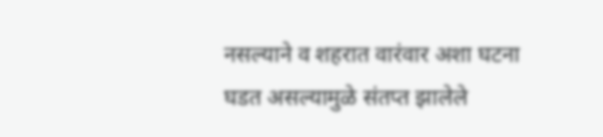नसल्याने व शहरात वारंवार अशा घटना घडत असल्यामुळे संतप्त झालेले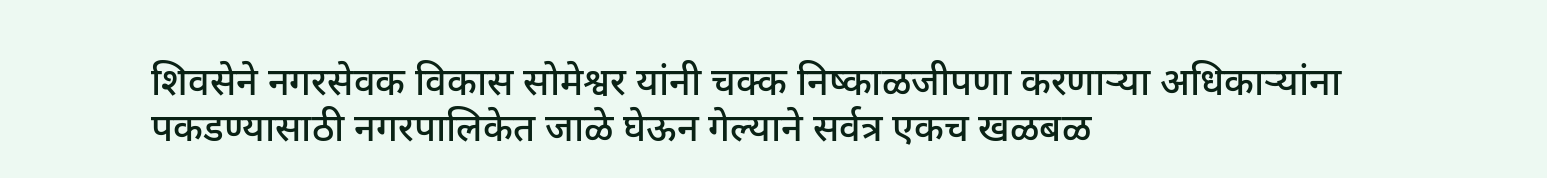शिवसेने नगरसेवक विकास सोमेश्वर यांनी चक्क निष्काळजीपणा करणाऱ्या अधिकाऱ्यांना पकडण्यासाठी नगरपालिकेत जाळे घेऊन गेल्याने सर्वत्र एकच खळबळ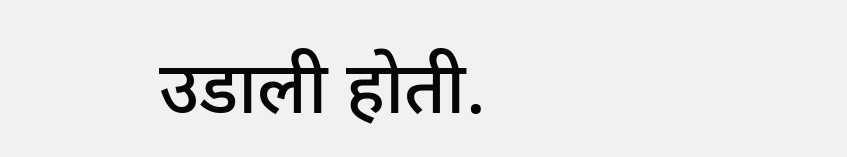उडाली होती.